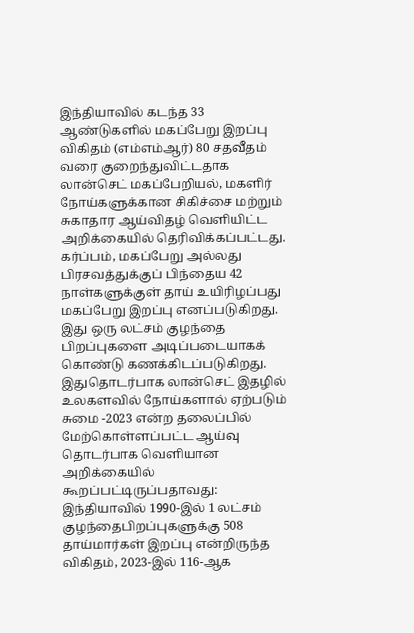இந்தியாவில் கடந்த 33 ஆண்டுகளில் மகப்பேறு இறப்பு விகிதம் (எம்எம்ஆர்) 80 சதவீதம் வரை குறைந்துவிட்டதாக லான்செட் மகப்பேறியல், மகளிர் நோய்களுக்கான சிகிச்சை மற்றும் சுகாதார ஆய்விதழ் வெளியிட்ட அறிக்கையில் தெரிவிக்கப்பட்டது.
கர்ப்பம், மகப்பேறு அல்லது பிரசவத்துக்குப் பிந்தைய 42 நாள்களுக்குள் தாய் உயிரிழப்பது மகப்பேறு இறப்பு எனப்படுகிறது. இது ஒரு லட்சம் குழந்தை பிறப்புகளை அடிப்படையாகக் கொண்டு கணக்கிடப்படுகிறது.
இதுதொடர்பாக லான்செட் இதழில் உலகளவில் நோய்களால் ஏற்படும் சுமை -2023 என்ற தலைப்பில் மேற்கொள்ளப்பட்ட ஆய்வு தொடர்பாக வெளியான அறிக்கையில் கூறப்பட்டிருப்பதாவது:
இந்தியாவில் 1990-இல் 1 லட்சம் குழந்தைபிறப்புகளுக்கு 508 தாய்மார்கள் இறப்பு என்றிருந்த விகிதம், 2023-இல் 116-ஆக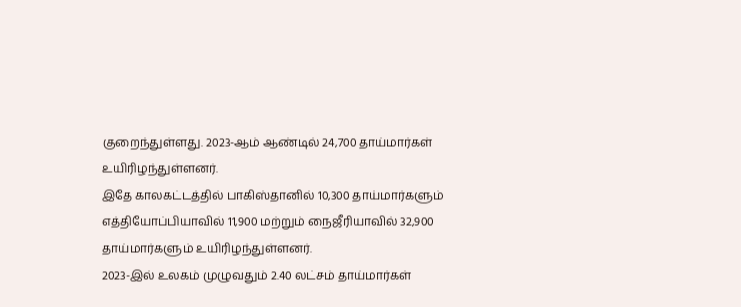குறைந்துள்ளது. 2023-ஆம் ஆண்டில் 24,700 தாய்மார்கள் உயிரிழந்துள்ளனர்.
இதே காலகட்டத்தில் பாகிஸ்தானில் 10,300 தாய்மார்களும் எத்தியோப்பியாவில் 11,900 மற்றும் நைஜீரியாவில் 32,900 தாய்மார்களும் உயிரிழந்துள்ளனர்.
2023-இல் உலகம் முழுவதும் 2.40 லட்சம் தாய்மார்கள்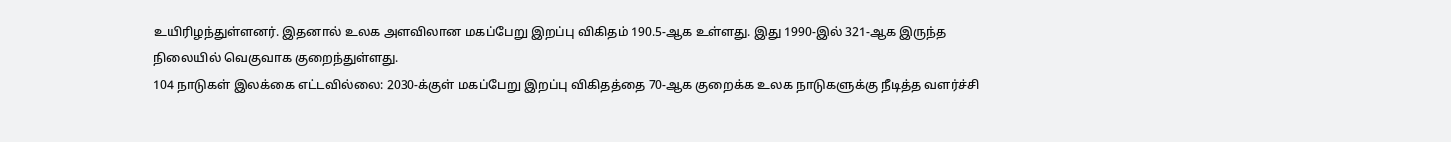உயிரிழந்துள்ளனர். இதனால் உலக அளவிலான மகப்பேறு இறப்பு விகிதம் 190.5-ஆக உள்ளது. இது 1990-இல் 321-ஆக இருந்த நிலையில் வெகுவாக குறைந்துள்ளது.
104 நாடுகள் இலக்கை எட்டவில்லை: 2030-க்குள் மகப்பேறு இறப்பு விகிதத்தை 70-ஆக குறைக்க உலக நாடுகளுக்கு நீடித்த வளர்ச்சி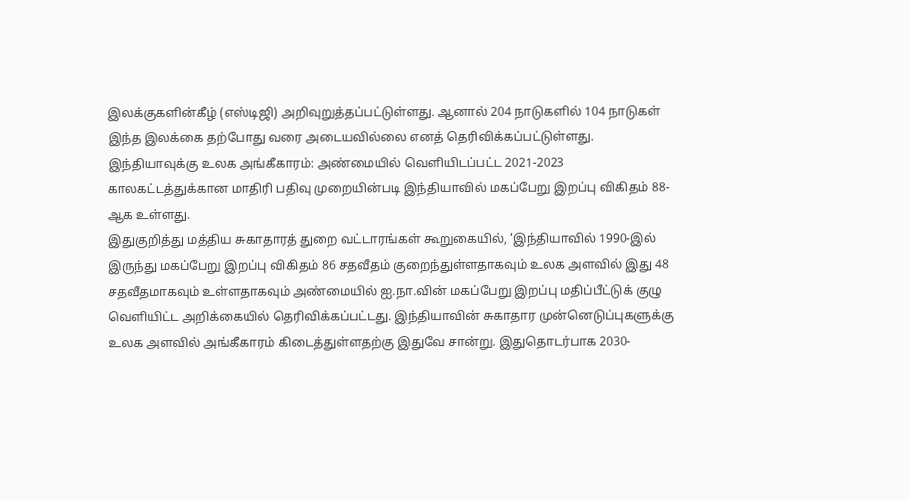இலக்குகளின்கீழ் (எஸ்டிஜி) அறிவுறுத்தப்பட்டுள்ளது. ஆனால் 204 நாடுகளில் 104 நாடுகள் இந்த இலக்கை தற்போது வரை அடையவில்லை எனத் தெரிவிக்கப்பட்டுள்ளது.
இந்தியாவுக்கு உலக அங்கீகாரம்: அண்மையில் வெளியிடப்பட்ட 2021-2023 காலகட்டத்துக்கான மாதிரி பதிவு முறையின்படி இந்தியாவில் மகப்பேறு இறப்பு விகிதம் 88-ஆக உள்ளது.
இதுகுறித்து மத்திய சுகாதாரத் துறை வட்டாரங்கள் கூறுகையில், ‘இந்தியாவில் 1990-இல் இருந்து மகப்பேறு இறப்பு விகிதம் 86 சதவீதம் குறைந்துள்ளதாகவும் உலக அளவில் இது 48 சதவீதமாகவும் உள்ளதாகவும் அண்மையில் ஐ.நா.வின் மகப்பேறு இறப்பு மதிப்பீட்டுக் குழு வெளியிட்ட அறிக்கையில் தெரிவிக்கப்பட்டது. இந்தியாவின் சுகாதார முன்னெடுப்புகளுக்கு உலக அளவில் அங்கீகாரம் கிடைத்துள்ளதற்கு இதுவே சான்று. இதுதொடர்பாக 2030-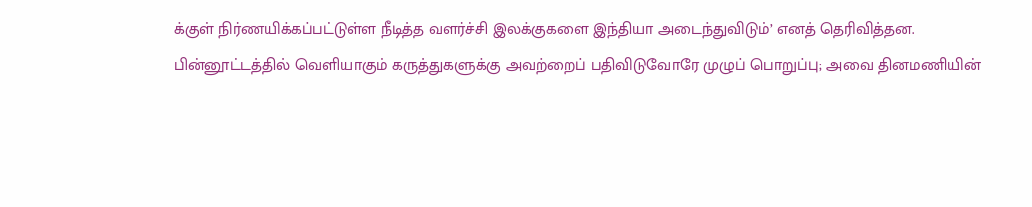க்குள் நிர்ணயிக்கப்பட்டுள்ள நீடித்த வளர்ச்சி இலக்குகளை இந்தியா அடைந்துவிடும்’ எனத் தெரிவித்தன.
பின்னூட்டத்தில் வெளியாகும் கருத்துகளுக்கு அவற்றைப் பதிவிடுவோரே முழுப் பொறுப்பு; அவை தினமணியின்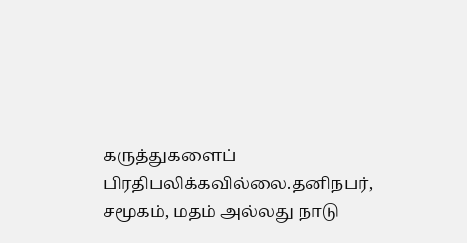கருத்துகளைப் பிரதிபலிக்கவில்லை.தனிநபர், சமூகம், மதம் அல்லது நாடு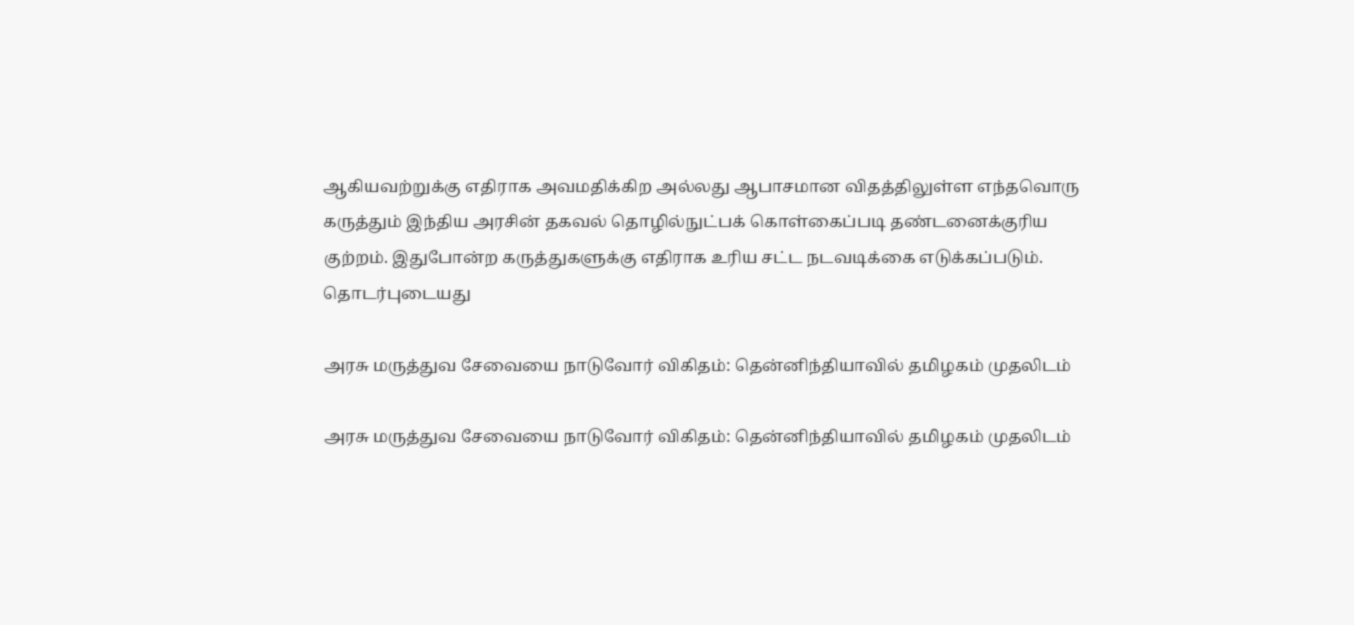ஆகியவற்றுக்கு எதிராக அவமதிக்கிற அல்லது ஆபாசமான விதத்திலுள்ள எந்தவொரு கருத்தும் இந்திய அரசின் தகவல் தொழில்நுட்பக் கொள்கைப்படி தண்டனைக்குரிய குற்றம். இதுபோன்ற கருத்துகளுக்கு எதிராக உரிய சட்ட நடவடிக்கை எடுக்கப்படும்.
தொடர்புடையது

அரசு மருத்துவ சேவையை நாடுவோர் விகிதம்: தென்னிந்தியாவில் தமிழகம் முதலிடம்

அரசு மருத்துவ சேவையை நாடுவோர் விகிதம்: தென்னிந்தியாவில் தமிழகம் முதலிடம்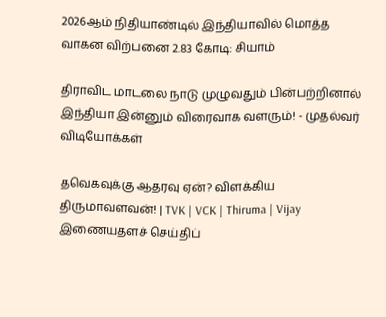2026ஆம் நிதியாண்டில் இந்தியாவில் மொத்த வாகன விற்பனை 2.83 கோடி: சியாம்

திராவிட மாடலை நாடு முழுவதும் பின்பற்றினால் இந்தியா இன்னும் விரைவாக வளரும்! - முதல்வர்
விடியோக்கள்

தவெகவுக்கு ஆதரவு ஏன்? விளக்கிய திருமாவளவன்! | TVK | VCK | Thiruma | Vijay
இணையதளச் செய்திப்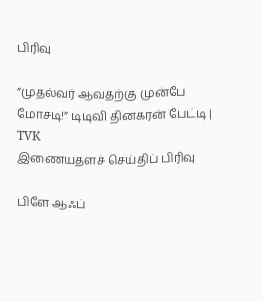பிரிவு

”முதல்வர் ஆவதற்கு முன்பே மோசடி!” டிடிவி தினகரன் பேட்டி | TVK
இணையதளச் செய்திப் பிரிவு

பிளே ஆஃப்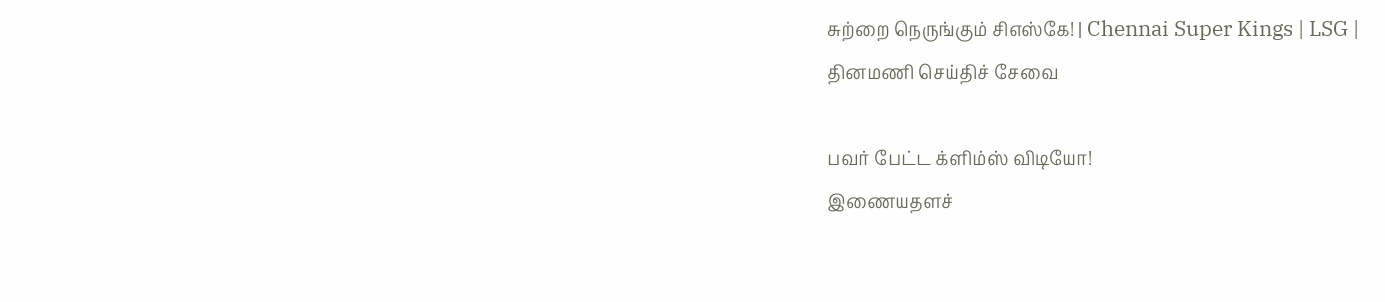சுற்றை நெருங்கும் சிஎஸ்கே! | Chennai Super Kings | LSG |
தினமணி செய்திச் சேவை

பவர் பேட்ட க்ளிம்ஸ் விடியோ!
இணையதளச்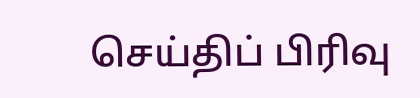செய்திப் பிரிவு